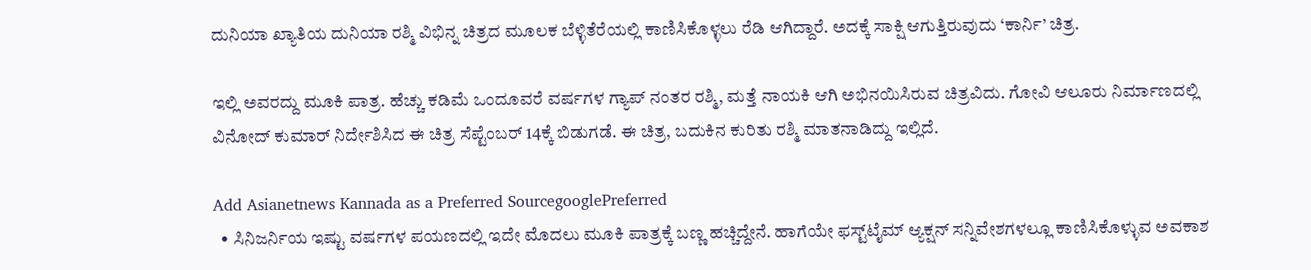ದುನಿಯಾ ಖ್ಯಾತಿಯ ದುನಿಯಾ ರಶ್ಮಿ ವಿಭಿನ್ನ ಚಿತ್ರದ ಮೂಲಕ ಬೆಳ್ಳಿತೆರೆಯಲ್ಲಿ ಕಾಣಿಸಿಕೊಳ್ಳಲು ರೆಡಿ ಆಗಿದ್ದಾರೆ. ಅದಕ್ಕೆ ಸಾಕ್ಷಿ ಆಗುತ್ತಿರುವುದು ‘ಕಾರ್ನಿ’ ಚಿತ್ರ.

ಇಲ್ಲಿ ಅವರದ್ದು ಮೂಕಿ ಪಾತ್ರ. ಹೆಚ್ಚು ಕಡಿಮೆ ಒಂದೂವರೆ ವರ್ಷಗಳ ಗ್ಯಾಪ್ ನಂತರ ರಶ್ಮಿ, ಮತ್ತೆ ನಾಯಕಿ ಆಗಿ ಅಭಿನಯಿಸಿರುವ ಚಿತ್ರವಿದು. ಗೋವಿ ಆಲೂರು ನಿರ್ಮಾಣದಲ್ಲಿ ವಿನೋದ್ ಕುಮಾರ್ ನಿರ್ದೇಶಿಸಿದ ಈ ಚಿತ್ರ ಸೆಪ್ಟೆಂಬರ್ 14ಕ್ಕೆ ಬಿಡುಗಡೆ. ಈ ಚಿತ್ರ, ಬದುಕಿನ ಕುರಿತು ರಶ್ಮಿ ಮಾತನಾಡಿದ್ದು ಇಲ್ಲಿದೆ.

Add Asianetnews Kannada as a Preferred SourcegooglePreferred
  • ಸಿನಿಜರ್ನಿಯ ಇಷ್ಟು ವರ್ಷಗಳ ಪಯಣದಲ್ಲಿ ಇದೇ ಮೊದಲು ಮೂಕಿ ಪಾತ್ರಕ್ಕೆ ಬಣ್ಣ ಹಚ್ಚಿದ್ದೇನೆ. ಹಾಗೆಯೇ ಫಸ್ಟ್‌ಟೈಮ್ ಆ್ಯಕ್ಷನ್ ಸನ್ನಿವೇಶಗಳಲ್ಲೂ ಕಾಣಿಸಿಕೊಳ್ಳುವ ಅವಕಾಶ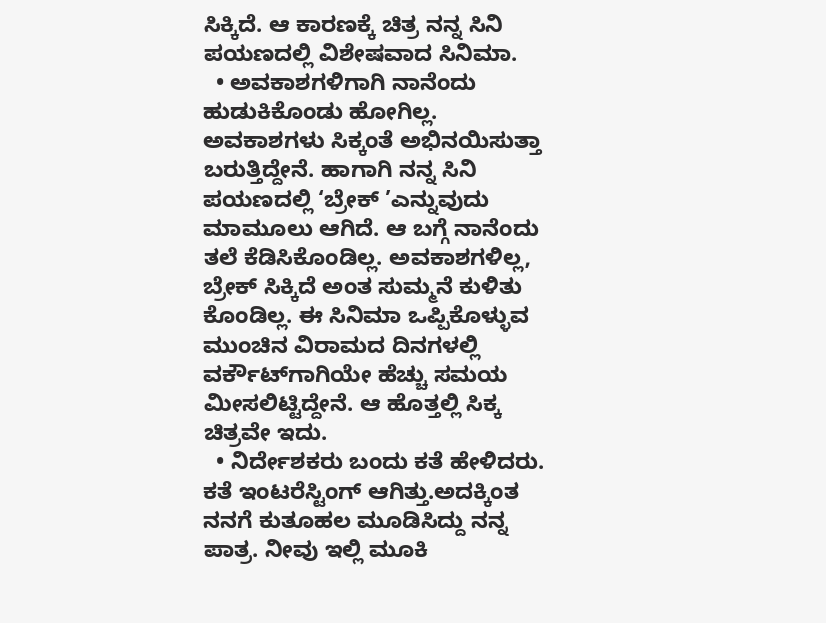ಸಿಕ್ಕಿದೆ. ಆ ಕಾರಣಕ್ಕೆ ಚಿತ್ರ ನನ್ನ ಸಿನಿ ಪಯಣದಲ್ಲಿ ವಿಶೇಷವಾದ ಸಿನಿಮಾ.
  • ಅವಕಾಶಗಳಿಗಾಗಿ ನಾನೆಂದು ಹುಡುಕಿಕೊಂಡು ಹೋಗಿಲ್ಲ. ಅವಕಾಶಗಳು ಸಿಕ್ಕಂತೆ ಅಭಿನಯಿಸುತ್ತಾ ಬರುತ್ತಿದ್ದೇನೆ. ಹಾಗಾಗಿ ನನ್ನ ಸಿನಿ ಪಯಣದಲ್ಲಿ ‘ಬ್ರೇಕ್ ’ಎನ್ನುವುದು ಮಾಮೂಲು ಆಗಿದೆ. ಆ ಬಗ್ಗೆ ನಾನೆಂದು ತಲೆ ಕೆಡಿಸಿಕೊಂಡಿಲ್ಲ. ಅವಕಾಶಗಳಿಲ್ಲ, ಬ್ರೇಕ್ ಸಿಕ್ಕಿದೆ ಅಂತ ಸುಮ್ಮನೆ ಕುಳಿತು ಕೊಂಡಿಲ್ಲ. ಈ ಸಿನಿಮಾ ಒಪ್ಪಿಕೊಳ್ಳುವ ಮುಂಚಿನ ವಿರಾಮದ ದಿನಗಳಲ್ಲಿ ವರ್ಕೌಟ್‌ಗಾಗಿಯೇ ಹೆಚ್ಚು ಸಮಯ ಮೀಸಲಿಟ್ಟಿದ್ದೇನೆ. ಆ ಹೊತ್ತಲ್ಲಿ ಸಿಕ್ಕ ಚಿತ್ರವೇ ಇದು.
  • ನಿರ್ದೇಶಕರು ಬಂದು ಕತೆ ಹೇಳಿದರು. ಕತೆ ಇಂಟರೆಸ್ಟಿಂಗ್ ಆಗಿತ್ತು.ಅದಕ್ಕಿಂತ ನನಗೆ ಕುತೂಹಲ ಮೂಡಿಸಿದ್ದು ನನ್ನ ಪಾತ್ರ. ನೀವು ಇಲ್ಲಿ ಮೂಕಿ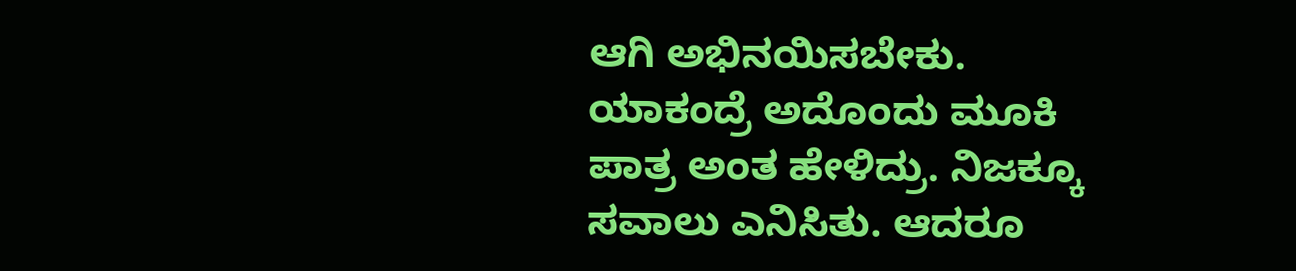ಆಗಿ ಅಭಿನಯಿಸಬೇಕು. ಯಾಕಂದ್ರೆ ಅದೊಂದು ಮೂಕಿ ಪಾತ್ರ ಅಂತ ಹೇಳಿದ್ರು. ನಿಜಕ್ಕೂ ಸವಾಲು ಎನಿಸಿತು. ಆದರೂ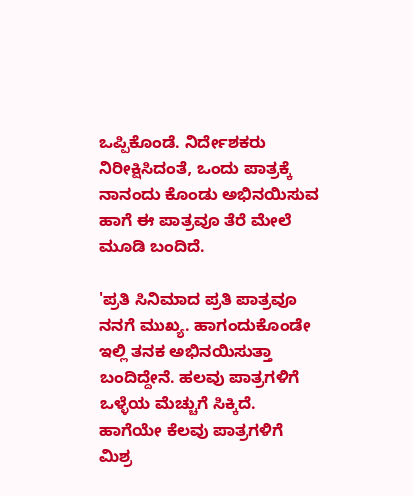ಒಪ್ಪಿಕೊಂಡೆ. ನಿರ್ದೇಶಕರು ನಿರೀಕ್ಷಿಸಿದಂತೆ, ಒಂದು ಪಾತ್ರಕ್ಕೆ ನಾನಂದು ಕೊಂಡು ಅಭಿನಯಿಸುವ ಹಾಗೆ ಈ ಪಾತ್ರವೂ ತೆರೆ ಮೇಲೆ ಮೂಡಿ ಬಂದಿದೆ.

'ಪ್ರತಿ ಸಿನಿಮಾದ ಪ್ರತಿ ಪಾತ್ರವೂ ನನಗೆ ಮುಖ್ಯ. ಹಾಗಂದುಕೊಂಡೇ ಇಲ್ಲಿ ತನಕ ಅಭಿನಯಿಸುತ್ತಾ ಬಂದಿದ್ದೇನೆ. ಹಲವು ಪಾತ್ರಗಳಿಗೆ ಒಳ್ಳೆಯ ಮೆಚ್ಚುಗೆ ಸಿಕ್ಕಿದೆ. ಹಾಗೆಯೇ ಕೆಲವು ಪಾತ್ರಗಳಿಗೆ ಮಿಶ್ರ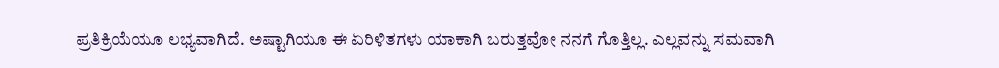ಪ್ರತಿಕ್ರಿಯೆಯೂ ಲಭ್ಯವಾಗಿದೆ. ಅಷ್ಟಾಗಿಯೂ ಈ ಏರಿಳಿತಗಳು ಯಾಕಾಗಿ ಬರುತ್ತವೋ ನನಗೆ ಗೊತ್ತಿಲ್ಲ. ಎಲ್ಲವನ್ನು ಸಮವಾಗಿ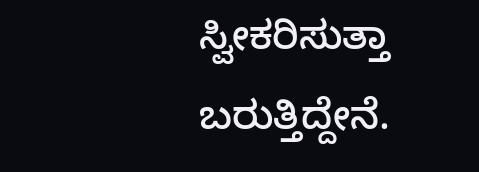ಸ್ವೀಕರಿಸುತ್ತಾ ಬರುತ್ತಿದ್ದೇನೆ.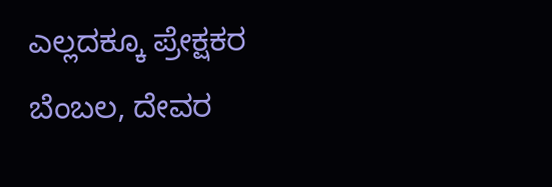ಎಲ್ಲದಕ್ಕೂ ಪ್ರೇಕ್ಷಕರ ಬೆಂಬಲ, ದೇವರ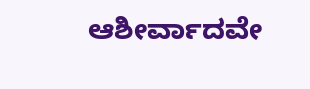ಆಶೀರ್ವಾದವೇ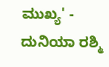ಮುಖ್ಯ' - ದುನಿಯಾ ರಶ್ಮಿ